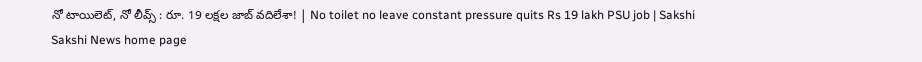నో టాయిలెట్‌, నో లీవ్స్‌ : రూ. 19 లక్షల జాబ్‌ వదిలేశా! | No toilet no leave constant pressure quits Rs 19 lakh PSU job | Sakshi
Sakshi News home page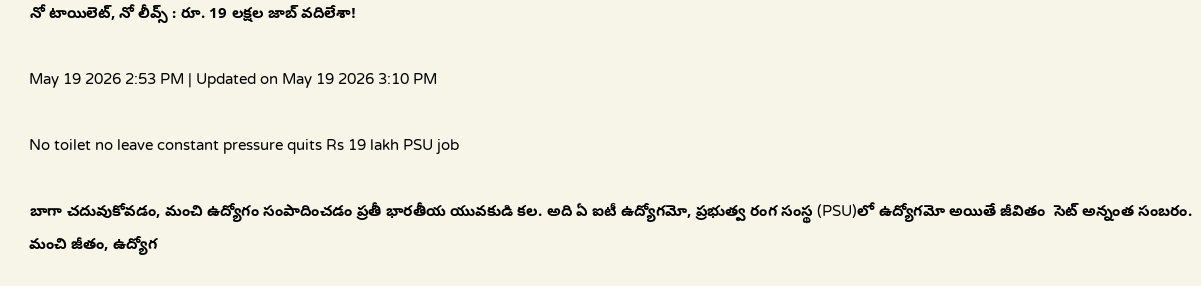నో టాయిలెట్‌, నో లీవ్స్‌ : రూ. 19 లక్షల జాబ్‌ వదిలేశా!

May 19 2026 2:53 PM | Updated on May 19 2026 3:10 PM

No toilet no leave constant pressure quits Rs 19 lakh PSU job

బాగా చదువుకోవడం, మంచి ఉద్యోగం సంపాదించడం ప్రతీ భారతీయ యువకుడి కల. అది ఏ ఐటీ ఉద్యోగమో, ప్రభుత్వ రంగ సంస్థ (PSU)లో ఉద్యోగమో అయితే జీవితం  సెట్‌ అన్నంత సంబరం. మంచి జీతం, ఉద్యోగ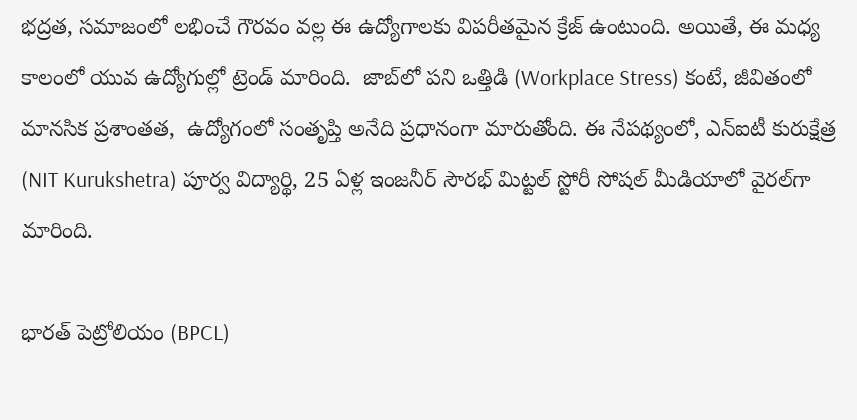భద్రత, సమాజంలో లభించే గౌరవం వల్ల ఈ ఉద్యోగాలకు విపరీతమైన క్రేజ్ ఉంటుంది. అయితే, ఈ మధ్య కాలంలో యువ ఉద్యోగుల్లో ట్రెండ్‌ మారింది.  జాబ్‌లో పని ఒత్తిడి (Workplace Stress) కంటే, జీవితంలో మానసిక ‍ప్రశాంతత,  ఉద్యోగంలో సంతృప్తి అనేది ప్రధానంగా మారుతోంది. ఈ నేపథ్యంలో, ఎన్ఐటీ కురుక్షేత్ర (NIT Kurukshetra) పూర్వ విద్యార్థి, 25 ఏళ్ల ఇంజనీర్ సౌరభ్ మిట్టల్ స్టోరీ సోషల్ మీడియాలో వైరల్‌గా మారింది.

భారత్ పెట్రోలియం (BPCL)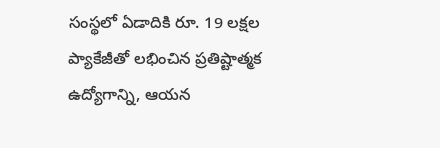సంస్థలో ఏడాదికి రూ. 19 లక్షల ప్యాకేజీతో లభించిన ప్రతిష్టాత్మక ఉద్యోగాన్ని, ఆయన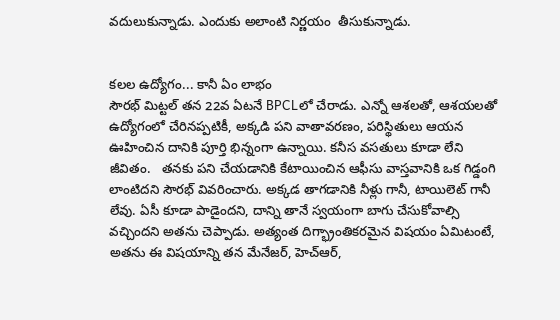వదులుకున్నాడు. ఎందుకు అలాంటి నిర్ణయం  తీసుకున్నాడు.


కలల ఉద్యోగం... కానీ ఏం లాభం
సౌరభ్ మిట్టల్ తన 22వ ఏటనే BPCLలో చేరాడు. ఎన్నో ఆశలతో, ఆశయలతో ఉద్యోగంలో చేరినప్పటికీ, అక్కడి పని వాతావరణం, పరిస్థితులు ఆయన ఊహించిన దానికి పూర్తి భిన్నంగా ఉన్నాయి. కనీస వసతులు కూడా లేని జీవితం.   తనకు పని చేయడానికి కేటాయించిన ఆఫీసు వాస్తవానికి ఒక గిడ్డంగి లాంటిదని సౌరభ్ వివరించారు. అక్కడ తాగడానికి నీళ్లు గానీ, టాయిలెట్ గానీ లేవు. ఏసీ కూడా పాడైందని, దాన్ని తానే స్వయంగా బాగు చేసుకోవాల్సి వచ్చిందని అతను చెప్పాడు. అత్యంత దిగ్భ్రాంతికరమైన విషయం ఏమిటంటే, అతను ఈ విషయాన్ని తన మేనేజర్, హెచ్‌ఆర్,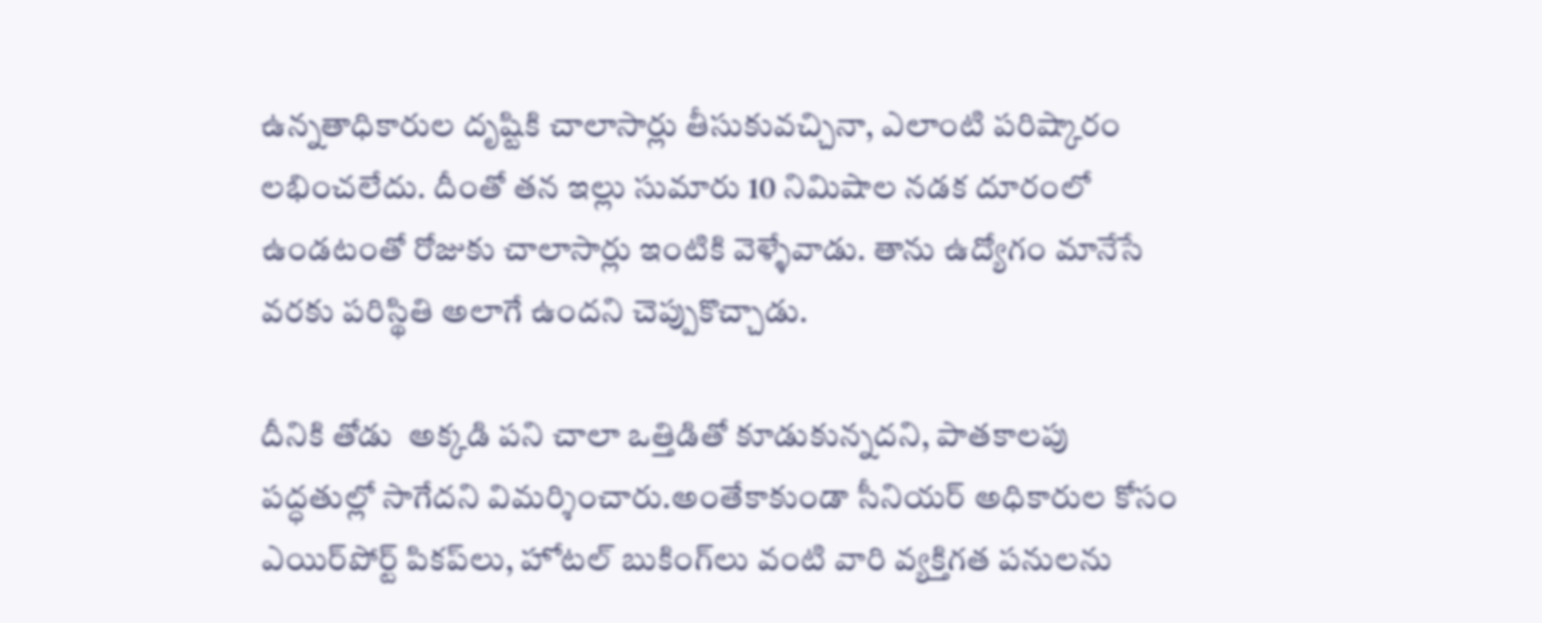ఉన్నతాధికారుల దృష్టికి చాలాసార్లు తీసుకువచ్చినా, ఎలాంటి పరిష్కారం లభించలేదు. దీంతో తన ఇల్లు సుమారు 10 నిమిషాల నడక దూరంలో ఉండటంతో రోజుకు చాలాసార్లు ఇంటికి వెళ్ళేవాడు. తాను ఉద్యోగం మానేసే వరకు పరిస్థితి అలాగే ఉందని చెప్పుకొచ్చాడు.

దీనికి తోడు  అక్కడి పని చాలా ఒత్తిడితో కూడుకున్నదని, పాతకాలపు పద్ధతుల్లో సాగేదని విమర్శించారు.అంతేకాకుండా సీనియర్ అధికారుల కోసం ఎయిర్‌పోర్ట్ పికప్‌లు, హోటల్ బుకింగ్‌లు వంటి వారి వ్యక్తిగత పనులను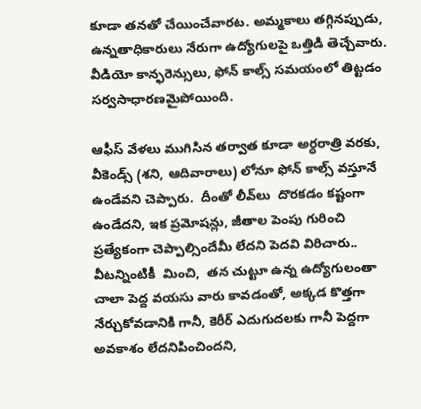కూడా తనతో చేయించేవారట. అమ్మకాలు తగ్గినప్పుడు, ఉన్నతాధికారులు నేరుగా ఉద్యోగులపై ఒత్తిడి తెచ్చేవారు. వీడియో కాన్ఫరెన్సులు, ఫోన్ కాల్స్ సమయంలో తిట్టడం సర్వసాధారణమైపోయింది.

ఆఫీస్ వేళలు ముగిసిన తర్వాత కూడా అర్ధరాత్రి వరకు, వీకెండ్స్ (శని, ఆదివారాలు) లోనూ ఫోన్ కాల్స్ వస్తూనే ఉండేవని చెప్పారు.  దీంతో లీవ్‌లు  దొరకడం కష్టంగా ఉండేదని, ఇక ప్రమోషన్లు, జీతాల పెంపు గురించి ప్రత్యేకంగా చెప్పాల్సిందేమీ లేదని పెదవి విరిచారు.. వీటన్నింటికీ  మించి,  తన చుట్టూ ఉన్న ఉద్యోగులంతా చాలా పెద్ద వయసు వారు కావడంతో, అక్కడ కొత్తగా నేర్చుకోవడానికి గానీ, కెరీర్ ఎదుగుదలకు గానీ పెద్దగా అవకాశం లేదనిపించిందని,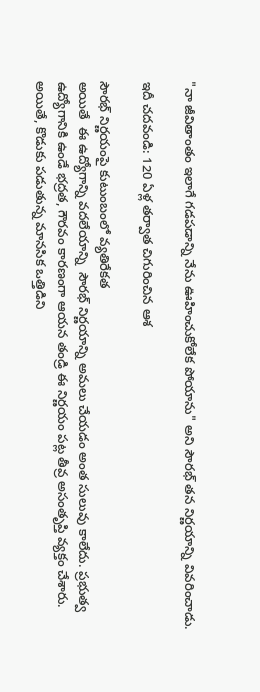"నా జీవితాంతం ఇలాగే గడపడాన్ని నేను ఊహించుకోలేక పోయాను" అని సౌరభ్ తన నిర్ణయాన్ని వివరించాడు.

ఇదీ చదవండి: 120 ఏళ్ల తర్వాత చిగురించిన ఆశ

సౌరభ్‌ నిర్ణయంపై కుటుంబంలో వ్యతిరేకత
అయితే  ఈ ఉద్యోగాన్ని వదలేయాన్ని  సౌరభ్‌ నిర్ణయాన్ని అమలు చేయడం అంత సులువు కాలేదు. ప్రభుత్వ ఉద్యోగానికి ఉండే భద్రత, గౌరవం కారణంగా ఆయన తండ్రి ఈ నిర్ణయం పట్ల తీవ్ర అసంతృప్తి వ్యక్తం చేశారు. అయితే, కొడుకు పడుతున్న మానసిక ఒత్తిడిని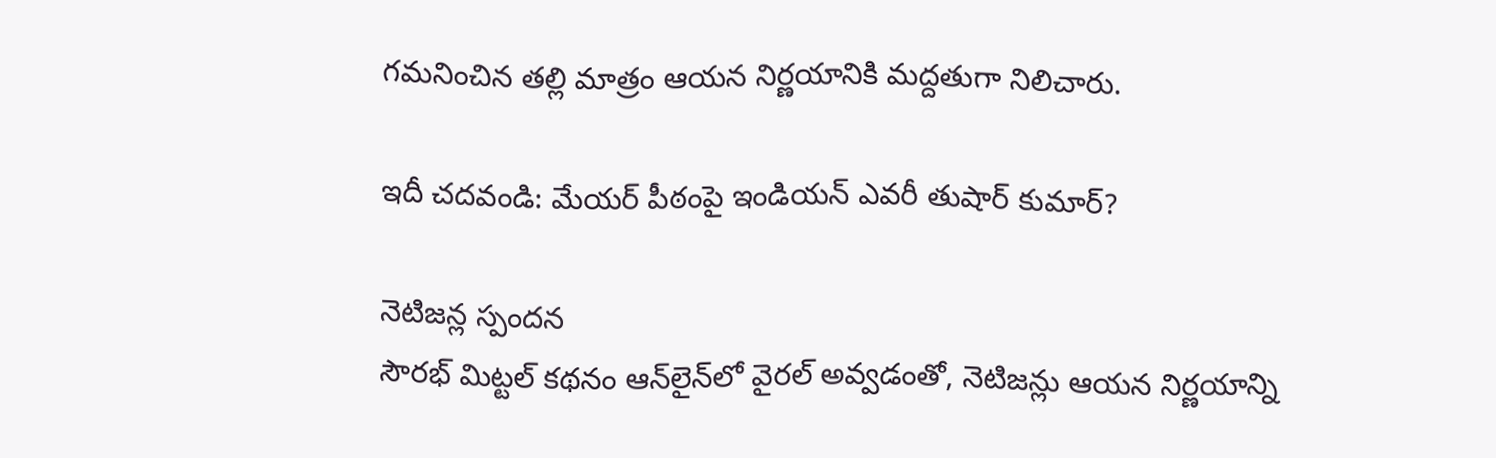గమనించిన తల్లి మాత్రం ఆయన నిర్ణయానికి మద్దతుగా నిలిచారు.

ఇదీ చదవండి: మేయర్‌ పీఠంపై ఇండియన్‌ ఎవరీ తుషార్‌ కుమార్‌?

నెటిజన్ల స్పందన
సౌరభ్ మిట్టల్ కథనం ఆన్‌లైన్‌లో వైరల్ అవ్వడంతో, నెటిజన్లు ఆయన నిర్ణయాన్ని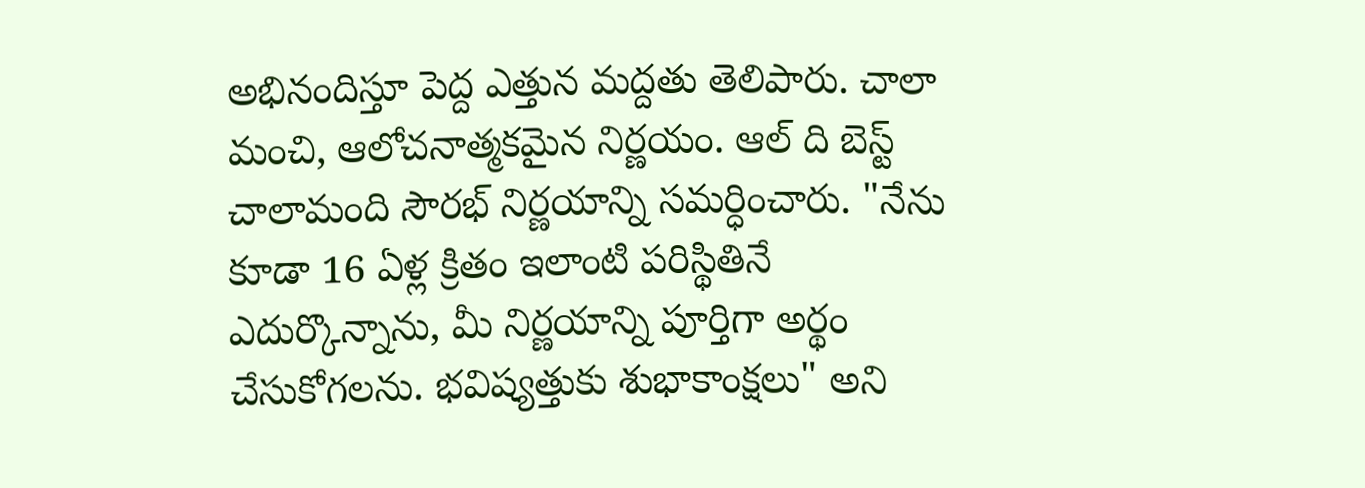అభినందిస్తూ పెద్ద ఎత్తున మద్దతు తెలిపారు. చాలా మంచి, ఆలోచనాత్మకమైన నిర్ణయం. ఆల్ ది బెస్ట్  చాలామంది సౌరభ్‌ నిర్ణయాన్ని సమర్ధించారు. "నేను కూడా 16 ఏళ్ల క్రితం ఇలాంటి పరిస్థితినే ఎదుర్కొన్నాను, మీ నిర్ణయాన్ని పూర్తిగా అర్థం చేసుకోగలను. భవిష్యత్తుకు శుభాకాంక్షలు" అని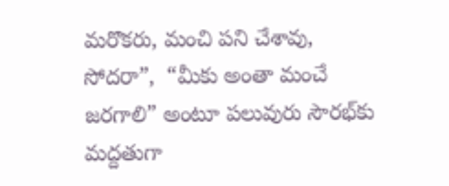మరొకరు, మంచి పని చేశావు, సోదరా”,  “మీకు అంతా మంచే జరగాలి” అంటూ పలువురు సౌరభ్‌కు మద్దతుగా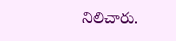నిలిచారు.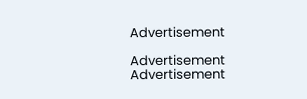Advertisement

Advertisement
Advertisement